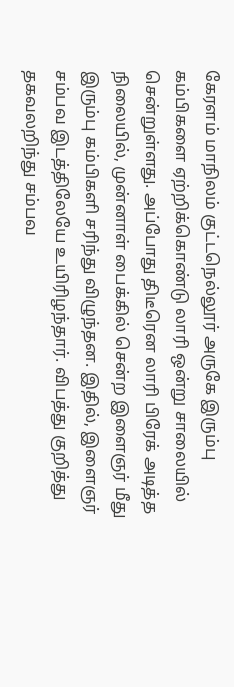கேரளம் மாநிலம் குட்டநெல்லூர் அருகே இரும்பு கம்பிகளை ஏற்றிக்கொண்டு லாரி ஒன்று சாலையில் சென்றுள்ளது. அப்போது திடீரென லாரி பிரேக் அடித்த நிலையில், முன்னாள் பைக்கில் சென்ற இளைஞர் மீது இரும்பு கம்பிகளி சரிந்து விழுந்தன. இதில், இளைஞர் சம்பவ இடத்திலேயே உயிரிழந்தார். விபத்து குறித்து தகவலறிந்து சம்பவ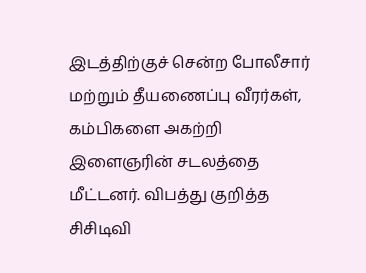இடத்திற்குச் சென்ற போலீசார் மற்றும் தீயணைப்பு வீரர்கள், கம்பிகளை அகற்றி இளைஞரின் சடலத்தை மீட்டனர். விபத்து குறித்த சிசிடிவி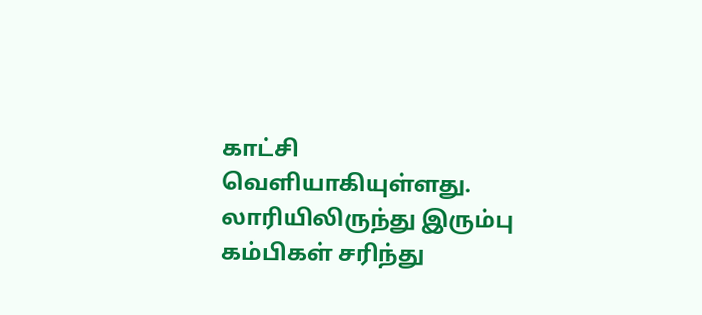காட்சி வெளியாகியுள்ளது.
லாரியிலிருந்து இரும்பு கம்பிகள் சரிந்து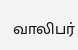வாலிபர்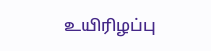உயிரிழப்பு